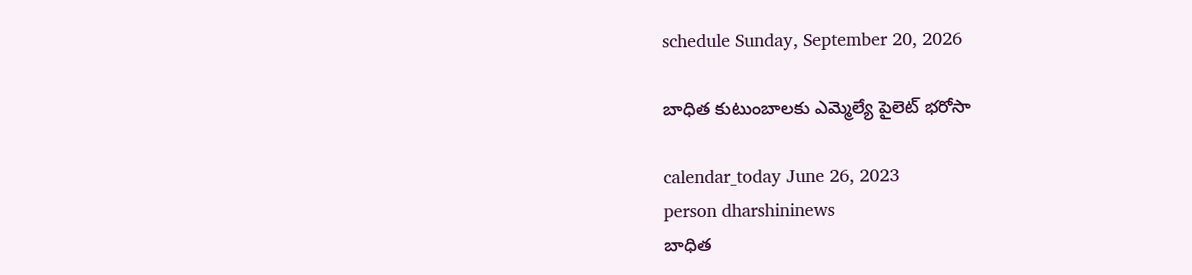schedule Sunday, September 20, 2026

బాధిత కుటుంబాలకు ఎమ్మెల్యే పైలెట్ భరోసా

calendar_today June 26, 2023
person dharshininews
బాధిత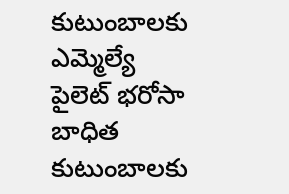కుటుంబాలకు ఎమ్మెల్యే పైలెట్ భరోసా
బాధిత కుటుంబాలకు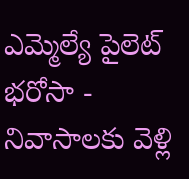ఎమ్మెల్యే పైలెట్ భరోసా - నివాసాలకు వెళ్లి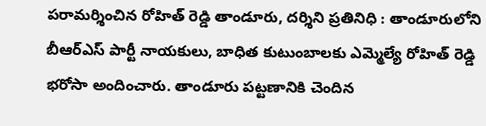పరామర్శించిన రోహిత్ రెడ్డి తాండూరు, దర్శిని ప్రతినిధి : తాండూరులోని బీఆర్ఎస్ పార్టీ నాయకులు, బాధిత కుటుంబాలకు ఎమ్మెల్యే రోహిత్ రెడ్డి భరోసా అందించారు. తాండూరు పట్టణానికి చెందిన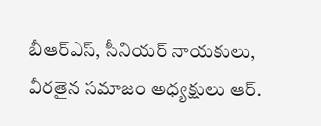బీఆర్ఎస్, సీనియర్ నాయకులు, వీరతైన సమాజం అధ్యక్షులు ఆర్.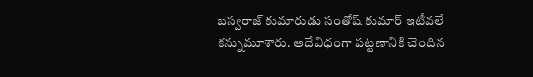బస్వరాజ్ కుమారుడు సంతోష్ కుమార్ ఇటీవలే కన్నుమూశారు. అదేవిధంగా పట్టణానికి చెందిన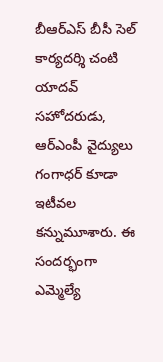బీఆర్ఎస్ బీసీ సెల్ కార్యదర్శి చంటి యాదవ్ సహోదరుడు, ఆర్ఎంపీ వైద్యులు గంగాధర్ కూడా ఇటీవల కన్నుమూశారు. ఈ సందర్భంగా ఎమ్మెల్యే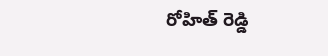రోహిత్ రెడ్డి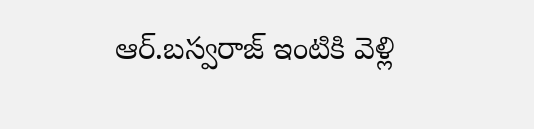ఆర్.బస్వరాజ్ ఇంటికి వెళ్లి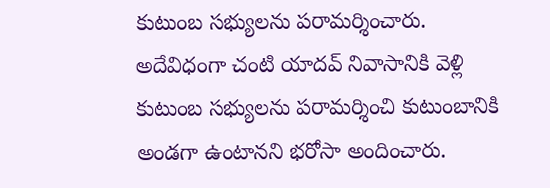కుటుంబ సభ్యులను పరామర్శించారు. అదేవిధంగా చంటి యాదవ్ నివాసానికి వెళ్లి కుటుంబ సభ్యులను పరామర్శించి కుటుంబానికి అండగా ఉంటానని భరోసా అందించారు.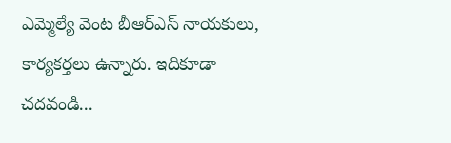ఎమ్మెల్యే వెంట బీఆర్ఎస్ నాయకులు, కార్యకర్తలు ఉన్నారు. ఇదికూడా చదవండి...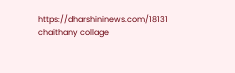https://dharshininews.com/18131 chaithany collage